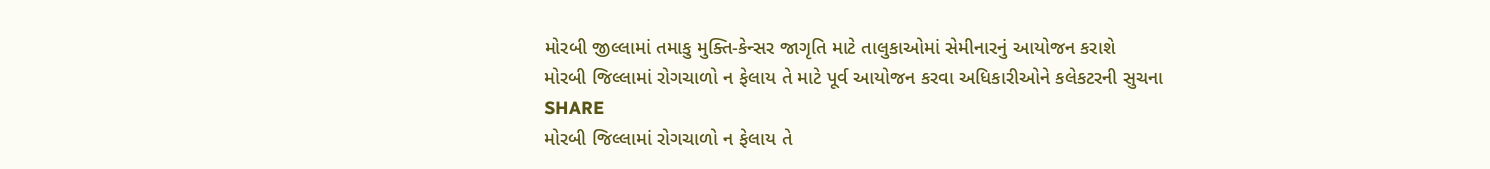મોરબી જીલ્લામાં તમાકુ મુક્તિ-કેન્સર જાગૃતિ માટે તાલુકાઓમાં સેમીનારનું આયોજન કરાશે
મોરબી જિલ્લામાં રોગચાળો ન ફેલાય તે માટે પૂર્વ આયોજન કરવા અધિકારીઓને કલેકટરની સુચના
SHARE
મોરબી જિલ્લામાં રોગચાળો ન ફેલાય તે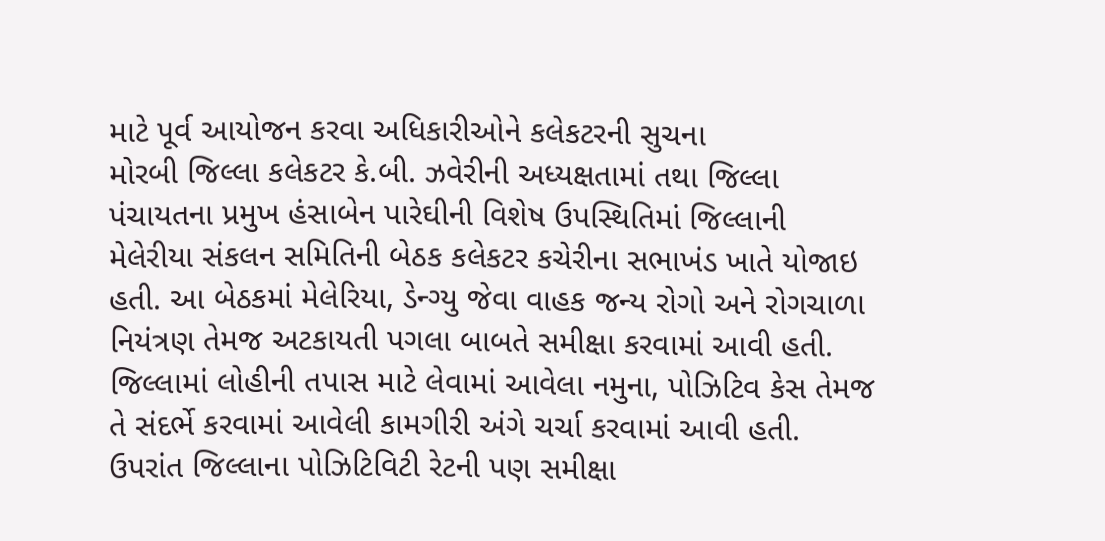માટે પૂર્વ આયોજન કરવા અધિકારીઓને કલેકટરની સુચના
મોરબી જિલ્લા કલેકટર કે.બી. ઝવેરીની અધ્યક્ષતામાં તથા જિલ્લા પંચાયતના પ્રમુખ હંસાબેન પારેઘીની વિશેષ ઉપસ્થિતિમાં જિલ્લાની મેલેરીયા સંકલન સમિતિની બેઠક કલેકટર કચેરીના સભાખંડ ખાતે યોજાઇ હતી. આ બેઠકમાં મેલેરિયા, ડેન્ગ્યુ જેવા વાહક જન્ય રોગો અને રોગચાળા નિયંત્રણ તેમજ અટકાયતી પગલા બાબતે સમીક્ષા કરવામાં આવી હતી. જિલ્લામાં લોહીની તપાસ માટે લેવામાં આવેલા નમુના, પોઝિટિવ કેસ તેમજ તે સંદર્ભે કરવામાં આવેલી કામગીરી અંગે ચર્ચા કરવામાં આવી હતી. ઉપરાંત જિલ્લાના પોઝિટિવિટી રેટની પણ સમીક્ષા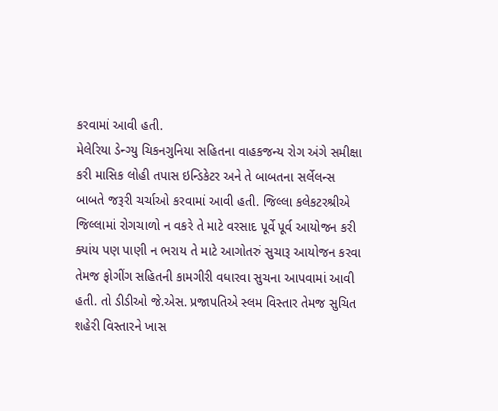કરવામાં આવી હતી.
મેલેરિયા ડેન્ગ્યુ ચિકનગુનિયા સહિતના વાહકજન્ય રોગ અંગે સમીક્ષા કરી માસિક લોહી તપાસ ઇન્ડિકેટર અને તે બાબતના સર્લેલન્સ બાબતે જરૂરી ચર્ચાઓ કરવામાં આવી હતી. જિલ્લા કલેકટરશ્રીએ જિલ્લામાં રોગચાળો ન વકરે તે માટે વરસાદ પૂર્વે પૂર્વ આયોજન કરી ક્યાંય પણ પાણી ન ભરાય તે માટે આગોતરું સુચારૂ આયોજન કરવા તેમજ ફોગીંગ સહિતની કામગીરી વધારવા સુચના આપવામાં આવી હતી. તો ડીડીઓ જે.એસ. પ્રજાપતિએ સ્લમ વિસ્તાર તેમજ સુચિત શહેરી વિસ્તારને ખાસ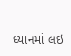ધ્યાનમાં લઇ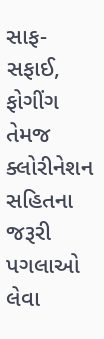સાફ-સફાઈ, ફોગીંગ તેમજ ક્લોરીનેશન સહિતના જરૂરી પગલાઓ લેવા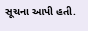સૂચના આપી હતી.